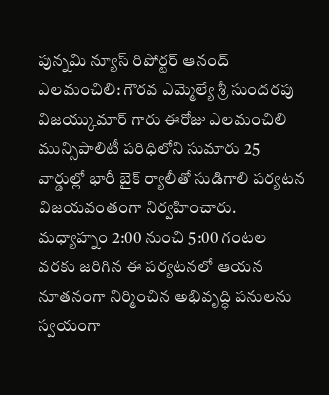పున్నమి న్యూస్ రిపోర్టర్ ఆనంద్
ఎలమంచిలి: గౌరవ ఎమ్మెల్యే శ్రీ సుందరపు విజయ్కుమార్ గారు ఈరోజు ఎలమంచిలి మున్సిపాలిటీ పరిధిలోని సుమారు 25 వార్డుల్లో భారీ బైక్ ర్యాలీతో సుడిగాలి పర్యటన విజయవంతంగా నిర్వహించారు. మధ్యాహ్నం 2:00 నుంచి 5:00 గంటల వరకు జరిగిన ఈ పర్యటనలో ఆయన నూతనంగా నిర్మించిన అభివృద్ధి పనులను స్వయంగా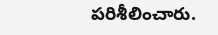పరిశీలించారు.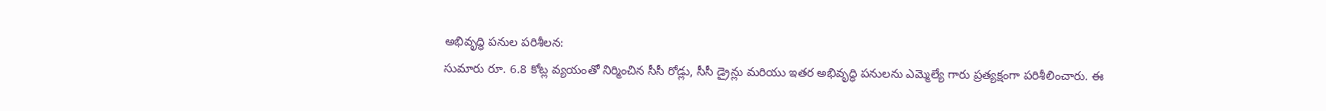అభివృద్ధి పనుల పరిశీలన:
సుమారు రూ. 6.8 కోట్ల వ్యయంతో నిర్మించిన సీసీ రోడ్లు, సీసీ డ్రైన్లు మరియు ఇతర అభివృద్ధి పనులను ఎమ్మెల్యే గారు ప్రత్యక్షంగా పరిశీలించారు. ఈ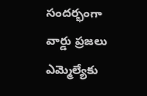సందర్భంగా వార్డు ప్రజలు ఎమ్మెల్యేకు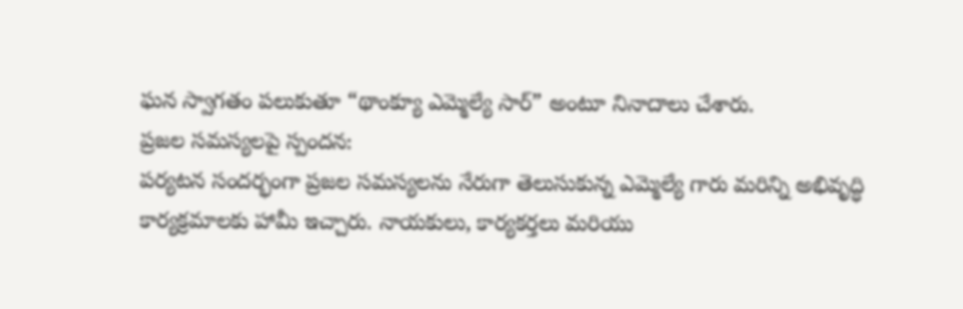ఘన స్వాగతం పలుకుతూ “థాంక్యూ ఎమ్మెల్యే సార్” అంటూ నినాదాలు చేశారు.
ప్రజల సమస్యలపై స్పందన:
పర్యటన సందర్భంగా ప్రజల సమస్యలను నేరుగా తెలుసుకున్న ఎమ్మెల్యే గారు మరిన్ని అభివృద్ధి కార్యక్రమాలకు హామీ ఇచ్చారు. నాయకులు, కార్యకర్తలు మరియు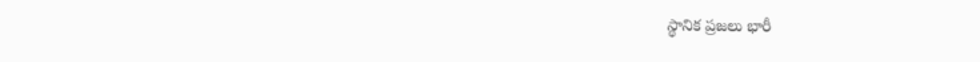స్థానిక ప్రజలు భారీ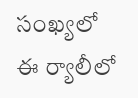సంఖ్యలో ఈ ర్యాలీలో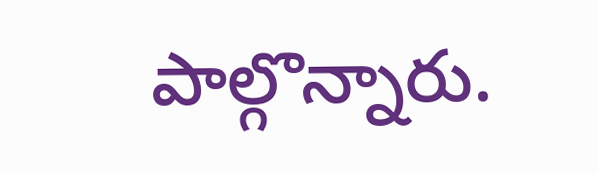పాల్గొన్నారు.